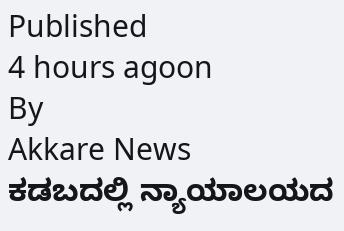Published
4 hours agoon
By
Akkare News
ಕಡಬದಲ್ಲಿ ನ್ಯಾಯಾಲಯದ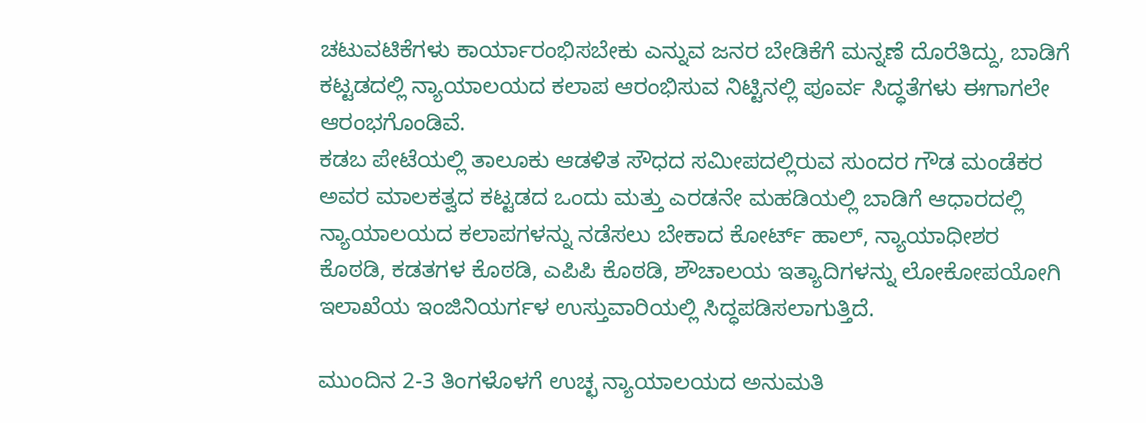ಚಟುವಟಿಕೆಗಳು ಕಾರ್ಯಾರಂಭಿಸಬೇಕು ಎನ್ನುವ ಜನರ ಬೇಡಿಕೆಗೆ ಮನ್ನಣೆ ದೊರೆತಿದ್ದು, ಬಾಡಿಗೆ ಕಟ್ಟಡದಲ್ಲಿ ನ್ಯಾಯಾಲಯದ ಕಲಾಪ ಆರಂಭಿಸುವ ನಿಟ್ಟಿನಲ್ಲಿ ಪೂರ್ವ ಸಿದ್ಧತೆಗಳು ಈಗಾಗಲೇ ಆರಂಭಗೊಂಡಿವೆ.
ಕಡಬ ಪೇಟೆಯಲ್ಲಿ ತಾಲೂಕು ಆಡಳಿತ ಸೌಧದ ಸಮೀಪದಲ್ಲಿರುವ ಸುಂದರ ಗೌಡ ಮಂಡೆಕರ ಅವರ ಮಾಲಕತ್ವದ ಕಟ್ಟಡದ ಒಂದು ಮತ್ತು ಎರಡನೇ ಮಹಡಿಯಲ್ಲಿ ಬಾಡಿಗೆ ಆಧಾರದಲ್ಲಿ ನ್ಯಾಯಾಲಯದ ಕಲಾಪಗಳನ್ನು ನಡೆಸಲು ಬೇಕಾದ ಕೋರ್ಟ್ ಹಾಲ್, ನ್ಯಾಯಾಧೀಶರ ಕೊಠಡಿ, ಕಡತಗಳ ಕೊಠಡಿ, ಎಪಿಪಿ ಕೊಠಡಿ, ಶೌಚಾಲಯ ಇತ್ಯಾದಿಗಳನ್ನು ಲೋಕೋಪಯೋಗಿ ಇಲಾಖೆಯ ಇಂಜಿನಿಯರ್ಗಳ ಉಸ್ತುವಾರಿಯಲ್ಲಿ ಸಿದ್ಧಪಡಿಸಲಾಗುತ್ತಿದೆ.

ಮುಂದಿನ 2-3 ತಿಂಗಳೊಳಗೆ ಉಚ್ಛ ನ್ಯಾಯಾಲಯದ ಅನುಮತಿ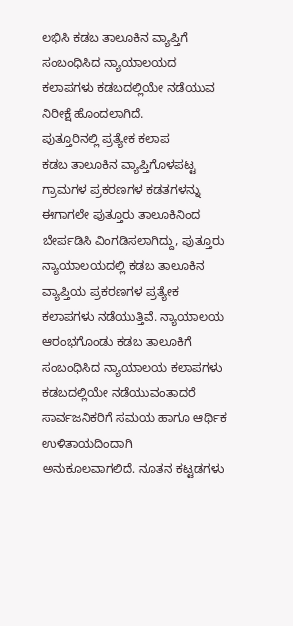ಲಭಿಸಿ ಕಡಬ ತಾಲೂಕಿನ ವ್ಯಾಪ್ತಿಗೆ ಸಂಬಂಧಿಸಿದ ನ್ಯಾಯಾಲಯದ ಕಲಾಪಗಳು ಕಡಬದಲ್ಲಿಯೇ ನಡೆಯುವ ನಿರೀಕ್ಷೆ ಹೊಂದಲಾಗಿದೆ.
ಪುತ್ತೂರಿನಲ್ಲಿ ಪ್ರತ್ಯೇಕ ಕಲಾಪ
ಕಡಬ ತಾಲೂಕಿನ ವ್ಯಾಪ್ತಿಗೊಳಪಟ್ಟ ಗ್ರಾಮಗಳ ಪ್ರಕರಣಗಳ ಕಡತಗಳನ್ನು ಈಗಾಗಲೇ ಪುತ್ತೂರು ತಾಲೂಕಿನಿಂದ ಬೇರ್ಪಡಿಸಿ ವಿಂಗಡಿಸಲಾಗಿದ್ದು, ಪುತ್ತೂರು ನ್ಯಾಯಾಲಯದಲ್ಲಿ ಕಡಬ ತಾಲೂಕಿನ ವ್ಯಾಪ್ತಿಯ ಪ್ರಕರಣಗಳ ಪ್ರತ್ಯೇಕ ಕಲಾಪಗಳು ನಡೆಯುತ್ತಿವೆ. ನ್ಯಾಯಾಲಯ ಆರಂಭಗೊಂಡು ಕಡಬ ತಾಲೂಕಿಗೆ ಸಂಬಂಧಿಸಿದ ನ್ಯಾಯಾಲಯ ಕಲಾಪಗಳು ಕಡಬದಲ್ಲಿಯೇ ನಡೆಯುವಂತಾದರೆ ಸಾರ್ವಜನಿಕರಿಗೆ ಸಮಯ ಹಾಗೂ ಆರ್ಥಿಕ ಉಳಿತಾಯದಿಂದಾಗಿ ಅನುಕೂಲವಾಗಲಿದೆ. ನೂತನ ಕಟ್ಟಡಗಳು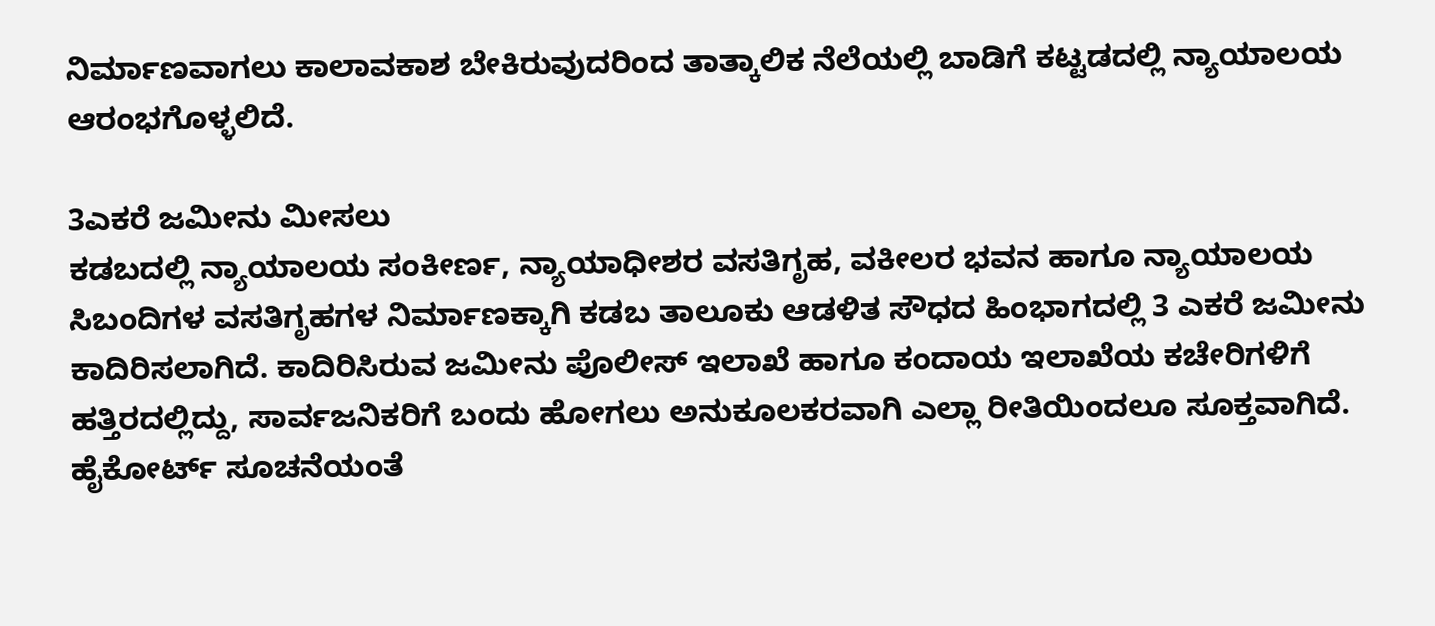ನಿರ್ಮಾಣವಾಗಲು ಕಾಲಾವಕಾಶ ಬೇಕಿರುವುದರಿಂದ ತಾತ್ಕಾಲಿಕ ನೆಲೆಯಲ್ಲಿ ಬಾಡಿಗೆ ಕಟ್ಟಡದಲ್ಲಿ ನ್ಯಾಯಾಲಯ ಆರಂಭಗೊಳ್ಳಲಿದೆ.

3ಎಕರೆ ಜಮೀನು ಮೀಸಲು
ಕಡಬದಲ್ಲಿ ನ್ಯಾಯಾಲಯ ಸಂಕೀರ್ಣ, ನ್ಯಾಯಾಧೀಶರ ವಸತಿಗೃಹ, ವಕೀಲರ ಭವನ ಹಾಗೂ ನ್ಯಾಯಾಲಯ ಸಿಬಂದಿಗಳ ವಸತಿಗೃಹಗಳ ನಿರ್ಮಾಣಕ್ಕಾಗಿ ಕಡಬ ತಾಲೂಕು ಆಡಳಿತ ಸೌಧದ ಹಿಂಭಾಗದಲ್ಲಿ 3 ಎಕರೆ ಜಮೀನು ಕಾದಿರಿಸಲಾಗಿದೆ. ಕಾದಿರಿಸಿರುವ ಜಮೀನು ಪೊಲೀಸ್ ಇಲಾಖೆ ಹಾಗೂ ಕಂದಾಯ ಇಲಾಖೆಯ ಕಚೇರಿಗಳಿಗೆ ಹತ್ತಿರದಲ್ಲಿದ್ದು, ಸಾರ್ವಜನಿಕರಿಗೆ ಬಂದು ಹೋಗಲು ಅನುಕೂಲಕರವಾಗಿ ಎಲ್ಲಾ ರೀತಿಯಿಂದಲೂ ಸೂಕ್ತವಾಗಿದೆ. ಹೈಕೋರ್ಟ್ ಸೂಚನೆಯಂತೆ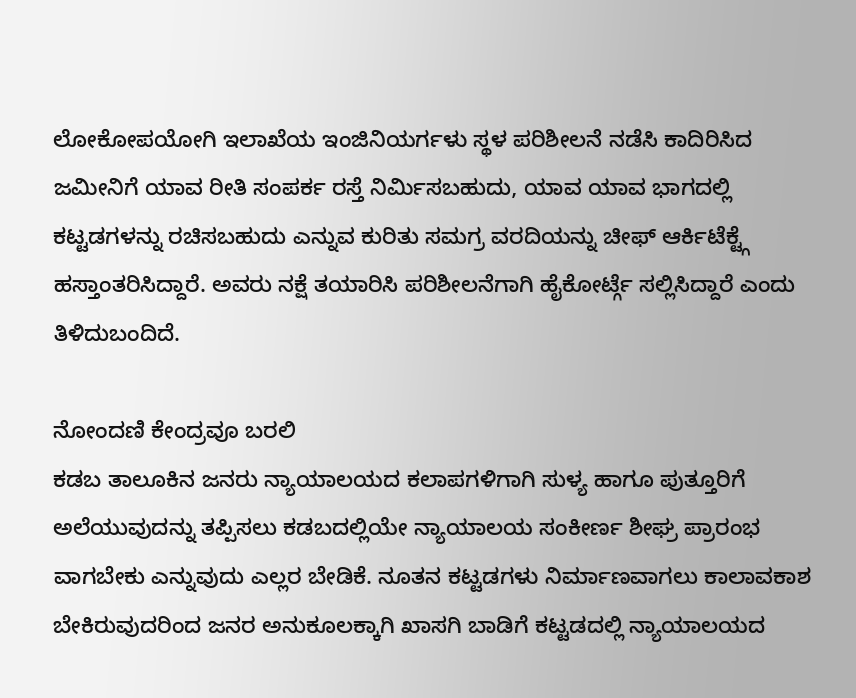ಲೋಕೋಪಯೋಗಿ ಇಲಾಖೆಯ ಇಂಜಿನಿಯರ್ಗಳು ಸ್ಥಳ ಪರಿಶೀಲನೆ ನಡೆಸಿ ಕಾದಿರಿಸಿದ ಜಮೀನಿಗೆ ಯಾವ ರೀತಿ ಸಂಪರ್ಕ ರಸ್ತೆ ನಿರ್ಮಿಸಬಹುದು, ಯಾವ ಯಾವ ಭಾಗದಲ್ಲಿ ಕಟ್ಟಡಗಳನ್ನು ರಚಿಸಬಹುದು ಎನ್ನುವ ಕುರಿತು ಸಮಗ್ರ ವರದಿಯನ್ನು ಚೀಫ್ ಆರ್ಕಿಟೆಕ್ಟ್ಗೆ ಹಸ್ತಾಂತರಿಸಿದ್ದಾರೆ. ಅವರು ನಕ್ಷೆ ತಯಾರಿಸಿ ಪರಿಶೀಲನೆಗಾಗಿ ಹೈಕೋರ್ಟ್ಗೆ ಸಲ್ಲಿಸಿದ್ದಾರೆ ಎಂದು ತಿಳಿದುಬಂದಿದೆ.

ನೋಂದಣಿ ಕೇಂದ್ರವೂ ಬರಲಿ
ಕಡಬ ತಾಲೂಕಿನ ಜನರು ನ್ಯಾಯಾಲಯದ ಕಲಾಪಗಳಿಗಾಗಿ ಸುಳ್ಯ ಹಾಗೂ ಪುತ್ತೂರಿಗೆ ಅಲೆಯುವುದನ್ನು ತಪ್ಪಿಸಲು ಕಡಬದಲ್ಲಿಯೇ ನ್ಯಾಯಾಲಯ ಸಂಕೀರ್ಣ ಶೀಘ್ರ ಪ್ರಾರಂಭ ವಾಗಬೇಕು ಎನ್ನುವುದು ಎಲ್ಲರ ಬೇಡಿಕೆ. ನೂತನ ಕಟ್ಟಡಗಳು ನಿರ್ಮಾಣವಾಗಲು ಕಾಲಾವಕಾಶ ಬೇಕಿರುವುದರಿಂದ ಜನರ ಅನುಕೂಲಕ್ಕಾಗಿ ಖಾಸಗಿ ಬಾಡಿಗೆ ಕಟ್ಟಡದಲ್ಲಿ ನ್ಯಾಯಾಲಯದ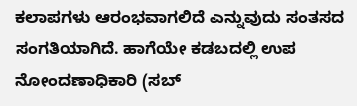ಕಲಾಪಗಳು ಆರಂಭವಾಗಲಿದೆ ಎನ್ನುವುದು ಸಂತಸದ ಸಂಗತಿಯಾಗಿದೆ. ಹಾಗೆಯೇ ಕಡಬದಲ್ಲಿ ಉಪ ನೋಂದಣಾಧಿಕಾರಿ (ಸಬ್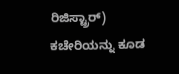ರಿಜಿಸ್ಟ್ರಾರ್) ಕಚೇರಿಯನ್ನು ಕೂಡ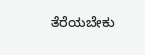ತೆರೆಯಬೇಕು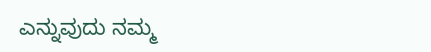ಎನ್ನುವುದು ನಮ್ಮ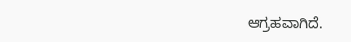ಆಗ್ರಹವಾಗಿದೆ.